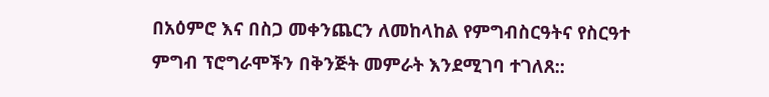በአዕምሮ እና በስጋ መቀንጨርን ለመከላከል የምግብስርዓትና የስርዓተ ምግብ ፕሮግራሞችን በቅንጅት መምራት እንደሚገባ ተገለጸ::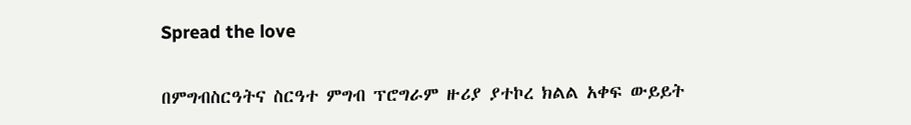Spread the love

በምግብስርዓትና ስርዓተ ምግብ ፕሮግራም ዙሪያ ያተኮረ ክልል አቀፍ ውይይት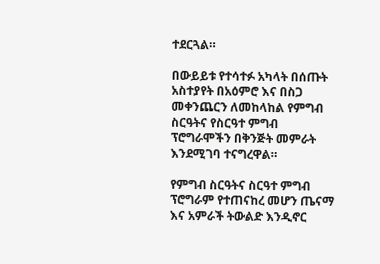ተደርጓል።

በውይይቱ የተሳተፉ አካላት በሰጡት አስተያየት በአዕምሮ እና በስጋ መቀንጨርን ለመከላከል የምግብ ስርዓትና የስርዓተ ምግብ ፕሮግራሞችን በቅንጅት መምራት እንደሚገባ ተናግረዋል።

የምግብ ስርዓትና ስርዓተ ምግብ ፕሮግራም የተጠናከረ መሆን ጤናማ እና አምራች ትውልድ እንዲኖር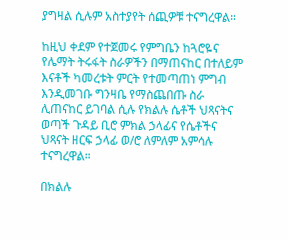ያግዛል ሲሉም አስተያየት ሰጪዎቹ ተናግረዋል።

ከዚህ ቀደም የተጀመሩ የምግቤን ከጓሮዬና የሌማት ትሩፋት ስራዎችን በማጠናከር በተለይም እናቶች ካመረቱት ምርት የተመጣጠነ ምግብ እንዲመገቡ ግንዛቤ የማስጨበጡ ስራ ሊጠናከር ይገባል ሲሉ የክልሉ ሴቶች ህጻናትና ወጣች ጉዳይ ቢሮ ምክል ኃላፊና የሴቶችና ህጻናት ዘርፍ ኃላፊ ወ/ሮ ለምለም አምሳሉ ተናግረዋል።

በክልሉ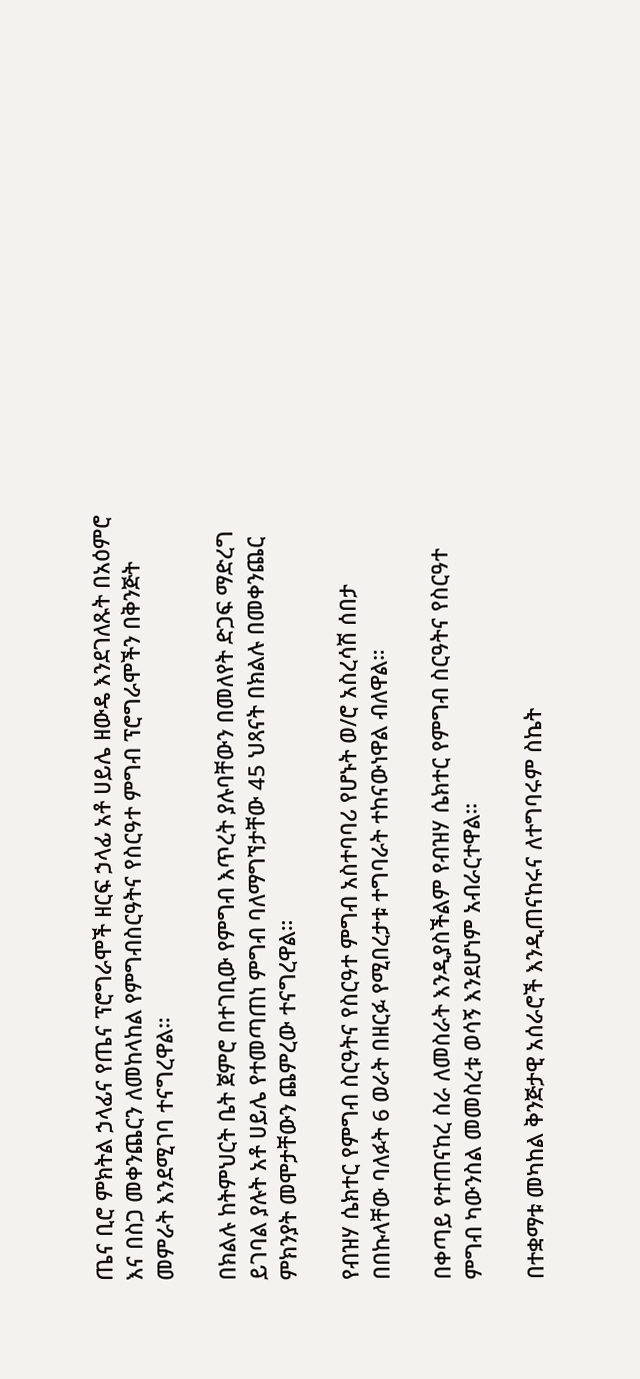ጤና ቢሮ ምክትል ኃላፊና የጤና ፕሮግራሞች ዘርፍ ኃላፊ አቶ ሀይሌ ዘውዴ እንደገለጹት በአዕምሮ እና በስጋ መቀንጨርን ለመከላከል የምግብስርዓትና የስርዓተ ምግብ ፕሮግራሞችን በቅንጅት መምራት እንደሚገባ ተናግረዋል።

በክልሉ ከትምህርት ቤት ጀምሮ በተገቢው የምግብ እጥረት ያሉባቸውን በመለየት ድጋፍ ማድረግ ይገባል ያሉት አቶ ሀይሌ የተመጣጠነ ምግብ ባለማግኘታቸው 45 ህጻናት በክልሉ በመቀንጨር ምክንያት መሞታቸውን ጨምረው ተናግረዋል።

የብዝሃ ሴክተር የምግብ ስርዓትና የስርዓተ ምግብ አስተባባሪ የሆኑት ወ/ሮ አስረሳሽ ሰበታ በበኩላቸው ባለፉት 6 ወራት በዘርፉ የሚበረታቱ ተግባራት ተከናውነዋል ብለዋል።

በቀጣይ የተጠናከረ ስራ ለመስራት እንዲያስችልም የብዝሃ ሴክተር የምግብ ስርዓትና የስርዓተ ምግብ ካውንስል መመስረቱ ወሳኝ እንደሆነም አብራርተዋል።

በተቋማቱ መካከል ቅንጅታዊ አሰራሮች እንዲጠናከሩና ለተግባሩም ስኬት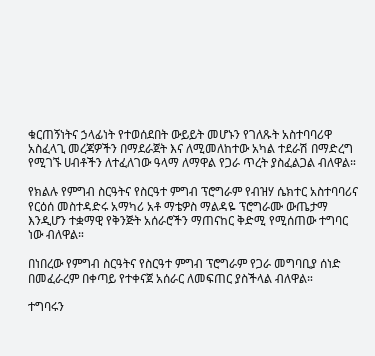ቁርጠኝነትና ኃላፊነት የተወሰደበት ውይይት መሆኑን የገለጹት አስተባባሪዋ አስፈላጊ መረጃዎችን በማደራጀት እና ለሚመለከተው አካል ተደራሽ በማድረግ የሚገኙ ሀብቶችን ለተፈለገው ዓላማ ለማዋል የጋራ ጥረት ያስፈልጋል ብለዋል።

የክልሉ የምግብ ስርዓትና የስርዓተ ምግብ ፕሮግራም የብዝሃ ሴክተር አስተባባሪና የርዕሰ መስተዳድሩ አማካሪ አቶ ማቴዎስ ማልዳዬ ፕሮግራሙ ውጤታማ እንዲሆን ተቋማዊ የቅንጅት አሰራሮችን ማጠናከር ቅድሚ የሚሰጠው ተግባር ነው ብለዋል።

በነበረው የምግብ ስርዓትና የስርዓተ ምግብ ፕሮግራም የጋራ መግባቢያ ሰነድ በመፈራረም በቀጣይ የተቀናጀ አሰራር ለመፍጠር ያስችላል ብለዋል።

ተግባሩን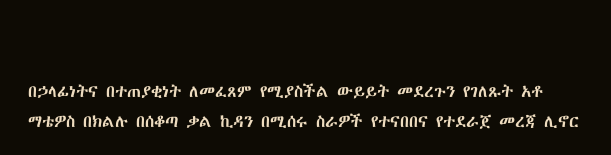በኃላፊነትና በተጠያቂነት ለመፈጸም የሚያስችል ውይይት መደረጉን የገለጹት አቶ ማቴዎስ በክልሉ በሰቆጣ ቃል ኪዳን በሚሰሩ ስራዎች የተናበበና የተደራጀ መረጃ ሊኖር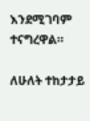እንደሚገባም ተናግረዋል።

ለሁለት ተከታታይ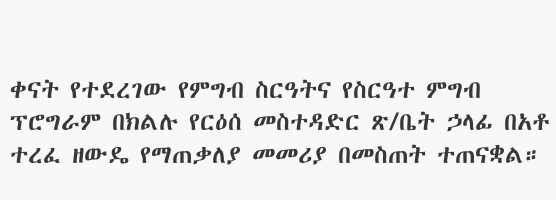ቀናት የተደረገው የምግብ ስርዓትና የስርዓተ ምግብ ፕሮግራም በክልሉ የርዕሰ መስተዳድር ጽ/ቤት ኃላፊ በአቶ ተረፈ ዘውዴ የማጠቃለያ መመሪያ በመስጠት ተጠናቋል።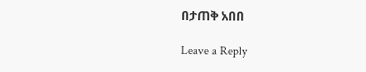በታጠቅ አበበ

Leave a Reply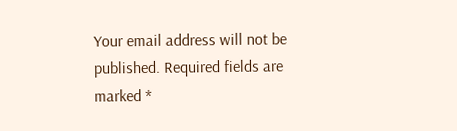Your email address will not be published. Required fields are marked *